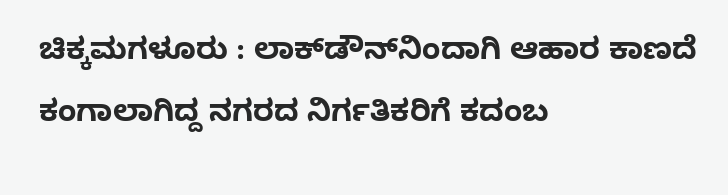ಚಿಕ್ಕಮಗಳೂರು : ಲಾಕ್‍ಡೌನ್‍ನಿಂದಾಗಿ ಆಹಾರ ಕಾಣದೆ ಕಂಗಾಲಾಗಿದ್ದ ನಗರದ ನಿರ್ಗತಿಕರಿಗೆ ಕದಂಬ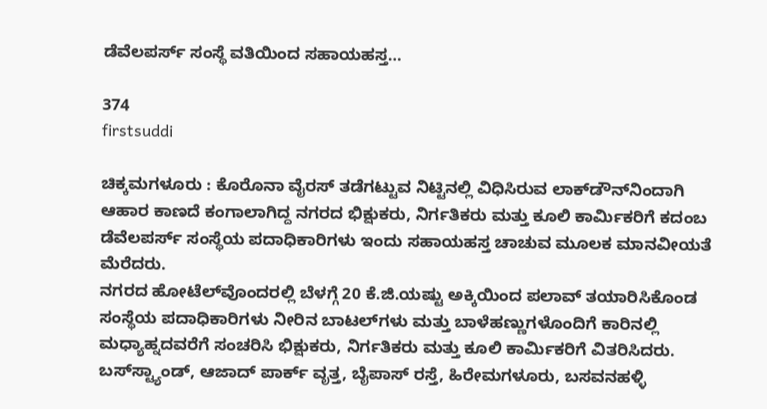ಡೆವೆಲಪರ್ಸ್ ಸಂಸ್ಥೆ ವತಿಯಿಂದ ಸಹಾಯಹಸ್ತ…

374
firstsuddi

ಚಿಕ್ಕಮಗಳೂರು : ಕೊರೊನಾ ವೈರಸ್ ತಡೆಗಟ್ಟುವ ನಿಟ್ಟಿನಲ್ಲಿ ವಿಧಿಸಿರುವ ಲಾಕ್‍ಡೌನ್‍ನಿಂದಾಗಿ ಆಹಾರ ಕಾಣದೆ ಕಂಗಾಲಾಗಿದ್ದ ನಗರದ ಭಿಕ್ಷುಕರು, ನಿರ್ಗತಿಕರು ಮತ್ತು ಕೂಲಿ ಕಾರ್ಮಿಕರಿಗೆ ಕದಂಬ ಡೆವೆಲಪರ್ಸ್ ಸಂಸ್ಥೆಯ ಪದಾಧಿಕಾರಿಗಳು ಇಂದು ಸಹಾಯಹಸ್ತ ಚಾಚುವ ಮೂಲಕ ಮಾನವೀಯತೆ ಮೆರೆದರು.
ನಗರದ ಹೋಟೆಲ್‍ವೊಂದರಲ್ಲಿ ಬೆಳಗ್ಗೆ 20 ಕೆ.ಜಿ.ಯಷ್ಟು ಅಕ್ಕಿಯಿಂದ ಪಲಾವ್ ತಯಾರಿಸಿಕೊಂಡ ಸಂಸ್ಥೆಯ ಪದಾಧಿಕಾರಿಗಳು ನೀರಿನ ಬಾಟಲ್‍ಗಳು ಮತ್ತು ಬಾಳೆಹಣ್ಣುಗಳೊಂದಿಗೆ ಕಾರಿನಲ್ಲಿ ಮಧ್ಯಾಹ್ನದವರೆಗೆ ಸಂಚರಿಸಿ ಭಿಕ್ಷುಕರು, ನಿರ್ಗತಿಕರು ಮತ್ತು ಕೂಲಿ ಕಾರ್ಮಿಕರಿಗೆ ವಿತರಿಸಿದರು.
ಬಸ್‍ಸ್ಟ್ಯಾಂಡ್, ಆಜಾದ್ ಪಾರ್ಕ್ ವೃತ್ತ, ಬೈಪಾಸ್ ರಸ್ತೆ, ಹಿರೇಮಗಳೂರು, ಬಸವನಹಳ್ಳಿ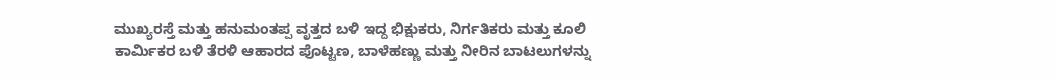ಮುಖ್ಯರಸ್ತೆ ಮತ್ತು ಹನುಮಂತಪ್ಪ ವೃತ್ತದ ಬಳಿ ಇದ್ದ ಭಿಕ್ಷುಕರು, ನಿರ್ಗತಿಕರು ಮತ್ತು ಕೂಲಿ ಕಾರ್ಮಿಕರ ಬಳಿ ತೆರಳಿ ಆಹಾರದ ಪೊಟ್ಟಣ, ಬಾಳೆಹಣ್ಣು ಮತ್ತು ನೀರಿನ ಬಾಟಲುಗಳನ್ನು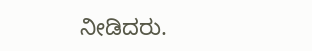ನೀಡಿದರು.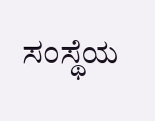ಸಂಸ್ಥೆಯ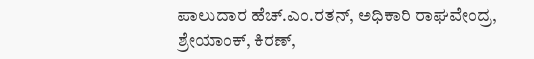ಪಾಲುದಾರ ಹೆಚ್.ಎಂ.ರತನ್, ಅಧಿಕಾರಿ ರಾಘವೇಂದ್ರ, ಶ್ರೇಯಾಂಕ್, ಕಿರಣ್,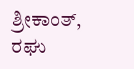ಶ್ರೀಕಾಂತ್, ರಘು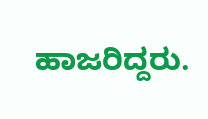ಹಾಜರಿದ್ದರು.